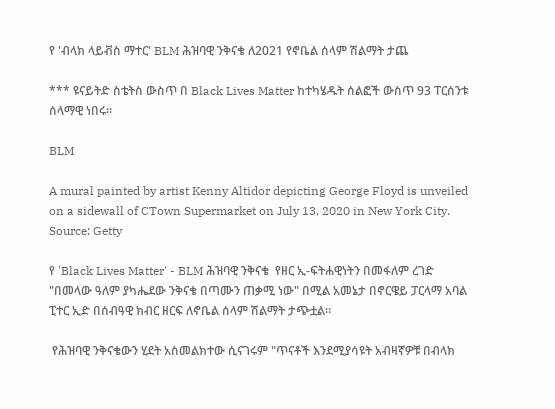የ 'ብላክ ላይቭስ ማተር' BLM ሕዝባዊ ንቅናቄ ለ2021 የኖቤል ሰላም ሽልማት ታጨ

*** ዩናይትድ ስቴትስ ውስጥ በ Black Lives Matter ከተካሄዱት ሰልፎች ውስጥ 93 ፐርሰንቱ ሰላማዊ ነበሩ።

BLM

A mural painted by artist Kenny Altidor depicting George Floyd is unveiled on a sidewall of CTown Supermarket on July 13, 2020 in New York City. Source: Getty

የ 'Black Lives Matter' - BLM ሕዝባዊ ንቅናቄ  የዘር ኢ-ፍትሐዊነትን በመፋለም ረገድ "በመላው ዓለም ያካሔደው ንቅናቄ በጣሙን ጠቃሚ ነው" በሚል አመኔታ በኖርዌይ ፓርላማ አባል ፒተር ኢድ በሰብዓዊ ክብር ዘርፍ ለኖቤል ሰላም ሽልማት ታጭቷል።

 የሕዝባዊ ንቅናቄውን ሂደት አስመልክተው ሲናገሩም "ጥናቶች እንደሚያሳዩት አብዛኛዎቹ በብላክ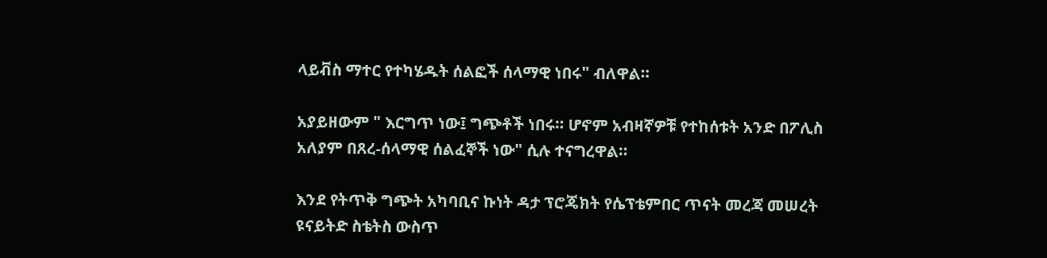ላይቭስ ማተር የተካሄዱት ሰልፎች ሰላማዊ ነበሩ" ብለዋል።

አያይዘውም " እርግጥ ነው፤ ግጭቶች ነበሩ። ሆኖም አብዛኛዎቹ የተከሰቱት አንድ በፖሊስ አለያም በጸረ-ሰላማዊ ሰልፈኞች ነው" ሲሉ ተናግረዋል።

እንደ የትጥቅ ግጭት አካባቢና ኩነት ዳታ ፕሮጄክት የሴፕቴምበር ጥናት መረጃ መሠረት ዩናይትድ ስቴትስ ውስጥ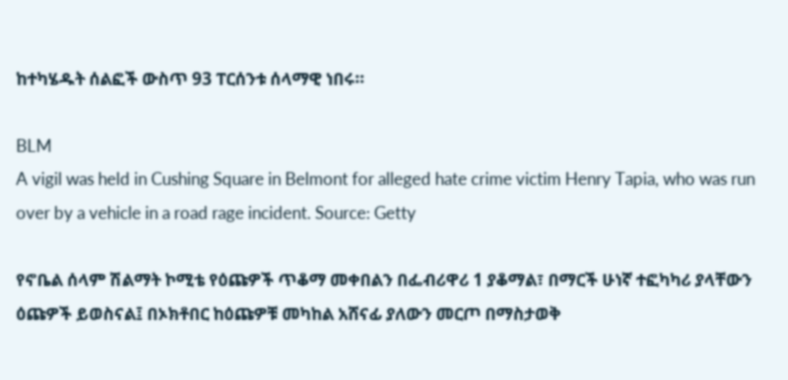ከተካሄዱት ሰልፎች ውስጥ 93 ፐርሰንቱ ሰላማዊ ነበሩ።

BLM
A vigil was held in Cushing Square in Belmont for alleged hate crime victim Henry Tapia, who was run over by a vehicle in a road rage incident. Source: Getty

የኖቤል ሰላም ሽልማት ኮሚቴ የዕጩዎች ጥቆማ መቀበልን በፌብሪዋሪ 1 ያቆማል፣ በማርች ሁነኛ ተፎካካሪ ያላቸውን ዕጩዎች ይወስናል፤ በኦክቶበር ከዕጩዎቹ መካከል አሸናፊ ያለውን መርጦ በማስታወቅ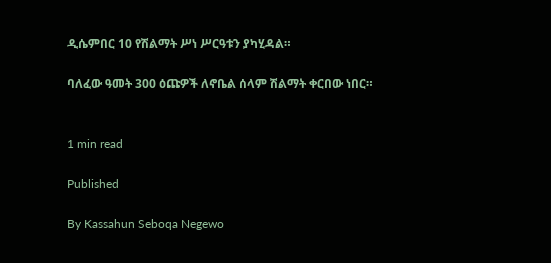ዲሴምበር 10 የሽልማት ሥነ ሥርዓቱን ያካሂዳል።

ባለፈው ዓመት 300 ዕጩዎች ለኖቤል ሰላም ሽልማት ቀርበው ነበር።


1 min read

Published

By Kassahun Seboqa Negewo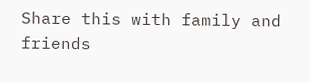Share this with family and friends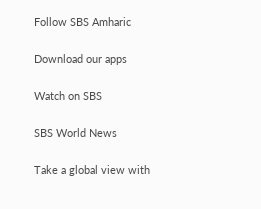Follow SBS Amharic

Download our apps

Watch on SBS

SBS World News

Take a global view with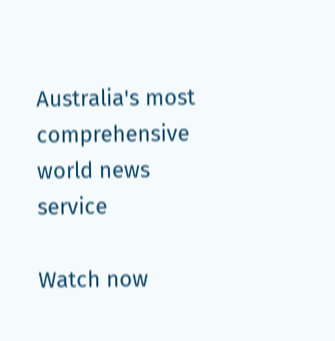Australia's most comprehensive world news service

Watch now